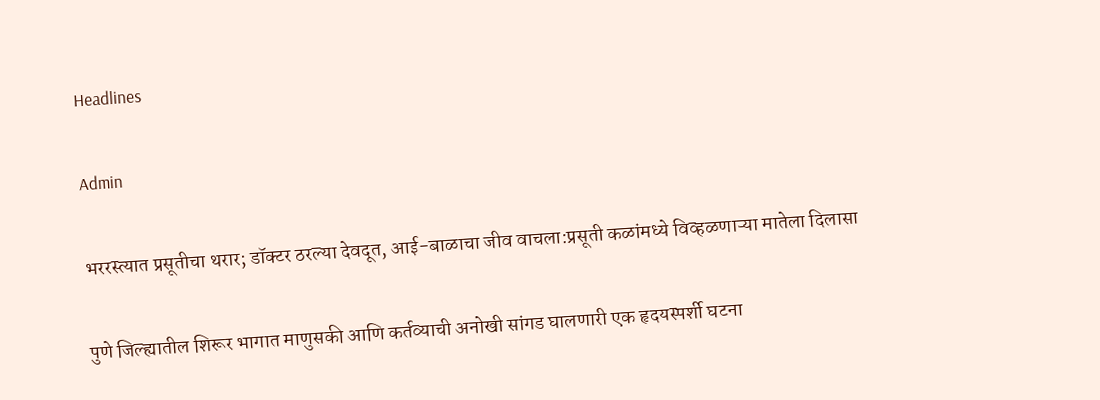Headlines

Admin

भररस्त्यात प्रसूतीचा थरार; डॉक्टर ठरल्या देवदूत, आई-बाळाचा जीव वाचला:प्रसूती कळांमध्ये विव्हळणाऱ्या मातेला दिलासा

पुणे जिल्ह्यातील शिरूर भागात माणुसकी आणि कर्तव्याची अनोखी सांगड घालणारी एक हृदयस्पर्शी घटना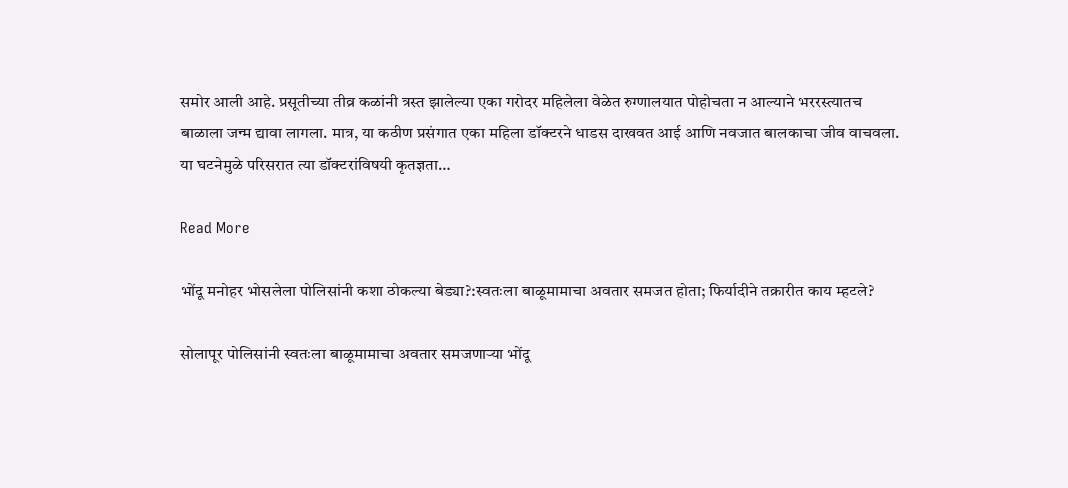समोर आली आहे. प्रसूतीच्या तीव्र कळांनी त्रस्त झालेल्या एका गरोदर महिलेला वेळेत रुग्णालयात पोहोचता न आल्याने भररस्त्यातच बाळाला जन्म द्यावा लागला. मात्र, या कठीण प्रसंगात एका महिला डॉक्टरने धाडस दाखवत आई आणि नवजात बालकाचा जीव वाचवला. या घटनेमुळे परिसरात त्या डॉक्टरांविषयी कृतज्ञता…

Read More

भोंदू मनोहर भोसलेला पोलिसांनी कशा ठोकल्या बेड्या?:स्वतःला बाळूमामाचा अवतार समजत होता; फिर्यादीने तक्रारीत काय म्हटले?

सोलापूर पोलिसांनी स्वतःला बाळूमामाचा अवतार समजणाऱ्या भोंदू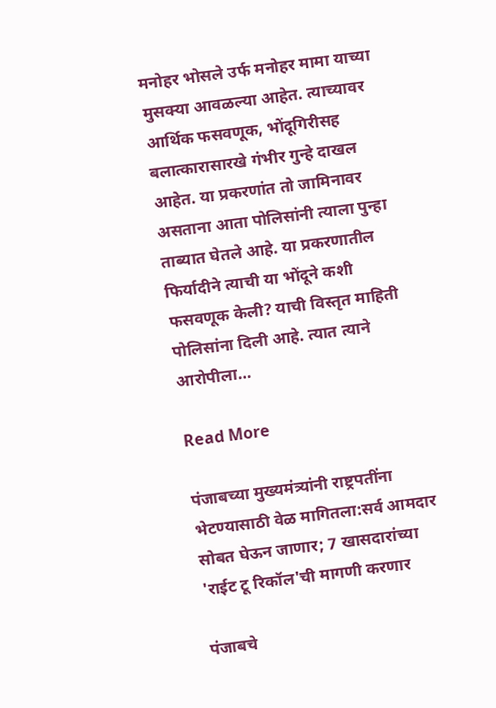मनोहर भोसले उर्फ मनोहर मामा याच्या मुसक्या आवळल्या आहेत. त्याच्यावर आर्थिक फसवणूक, भोंदूगिरीसह बलात्कारासारखे गंभीर गुन्हे दाखल आहेत. या प्रकरणांत तो जामिनावर असताना आता पोलिसांनी त्याला पुन्हा ताब्यात घेतले आहे. या प्रकरणातील फिर्यादीने त्याची या भोंदूने कशी फसवणूक केली? याची विस्तृत माहिती पोलिसांना दिली आहे. त्यात त्याने आरोपीला…

Read More

पंजाबच्या मुख्यमंत्र्यांनी राष्ट्रपतींना भेटण्यासाठी वेळ मागितला:सर्व आमदार सोबत घेऊन जाणार; 7 खासदारांच्या 'राईट टू रिकॉल'ची मागणी करणार

पंजाबचे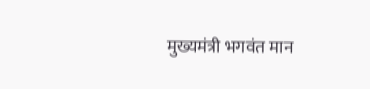मुख्यमंत्री भगवंत मान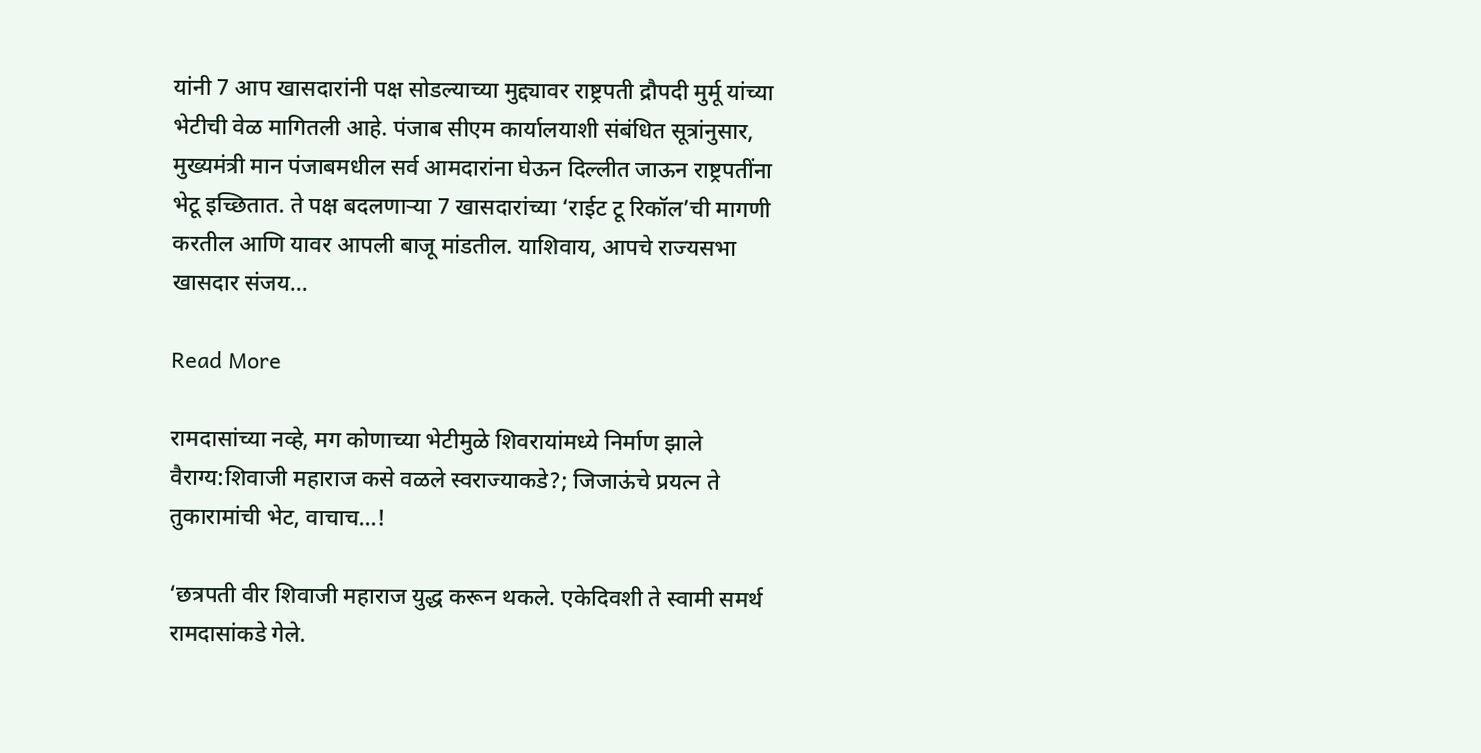यांनी 7 आप खासदारांनी पक्ष सोडल्याच्या मुद्द्यावर राष्ट्रपती द्रौपदी मुर्मू यांच्या भेटीची वेळ मागितली आहे. पंजाब सीएम कार्यालयाशी संबंधित सूत्रांनुसार, मुख्यमंत्री मान पंजाबमधील सर्व आमदारांना घेऊन दिल्लीत जाऊन राष्ट्रपतींना भेटू इच्छितात. ते पक्ष बदलणाऱ्या 7 खासदारांच्या ‘राईट टू रिकॉल’ची मागणी करतील आणि यावर आपली बाजू मांडतील. याशिवाय, आपचे राज्यसभा खासदार संजय…

Read More

रामदासांच्या नव्हे, मग कोणाच्या भेटीमुळे शिवरायांमध्ये निर्माण झाले वैराग्य:शिवाजी महाराज कसे वळले स्वराज्याकडे?; जिजाऊंचे प्रयत्न ते तुकारामांची भेट, वाचाच…!

‘छत्रपती वीर शिवाजी महाराज युद्ध करून थकले. एकेदिवशी ते स्वामी समर्थ रामदासांकडे गेले.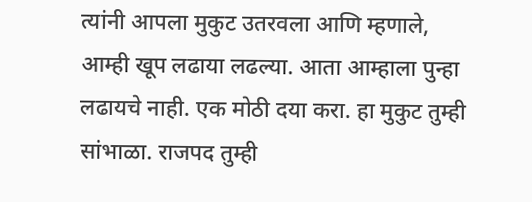त्यांनी आपला मुकुट उतरवला आणि म्हणाले, आम्ही खूप लढाया लढल्या. आता आम्हाला पुन्हा लढायचे नाही. एक मोठी दया करा. हा मुकुट तुम्ही सांभाळा. राजपद तुम्ही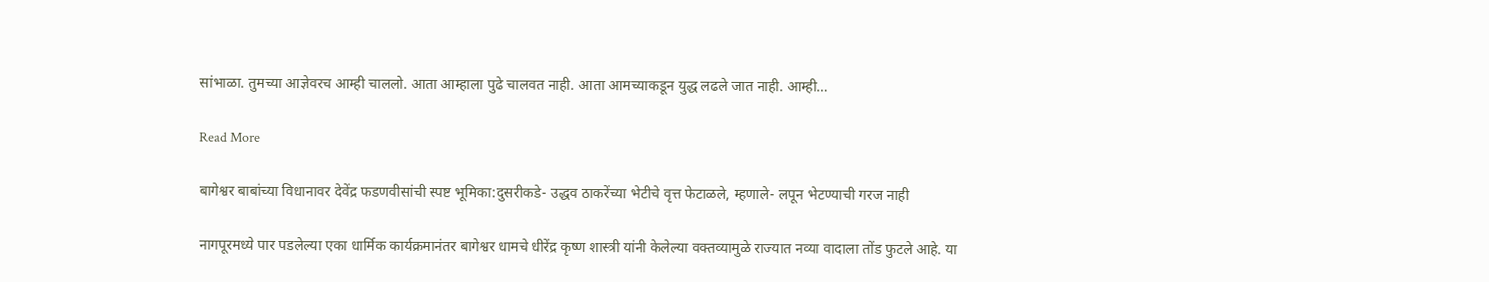सांभाळा. तुमच्या आज्ञेवरच आम्ही चाललो. आता आम्हाला पुढे चालवत नाही. आता आमच्याकडून युद्ध लढले जात नाही. आम्ही…

Read More

बागेश्वर बाबांच्या विधानावर देवेंद्र फडणवीसांची स्पष्ट भूमिका:दुसरीकडे- उद्धव ठाकरेंच्या भेटीचे वृत्त फेटाळले, म्हणाले- लपून भेटण्याची गरज नाही

नागपूरमध्ये पार पडलेल्या एका धार्मिक कार्यक्रमानंतर बागेश्वर धामचे धीरेंद्र कृष्ण शास्त्री यांनी केलेल्या वक्तव्यामुळे राज्यात नव्या वादाला तोंड फुटले आहे. या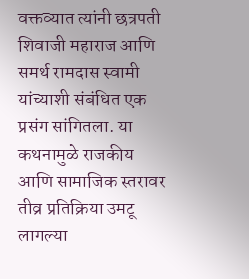वक्तव्यात त्यांनी छत्रपती शिवाजी महाराज आणि समर्थ रामदास स्वामी यांच्याशी संबंधित एक प्रसंग सांगितला. या कथनामुळे राजकीय आणि सामाजिक स्तरावर तीव्र प्रतिक्रिया उमटू लागल्या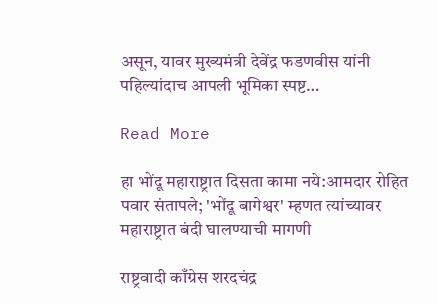असून, यावर मुख्यमंत्री देवेंद्र फडणवीस यांनी पहिल्यांदाच आपली भूमिका स्पष्ट…

Read More

हा भोंदू महाराष्ट्रात दिसता कामा नये:आमदार रोहित पवार संतापले; 'भोंदू बागेश्वर' म्हणत त्यांच्यावर महाराष्ट्रात बंदी घालण्याची मागणी

राष्ट्रवादी काँग्रेस शरदचंद्र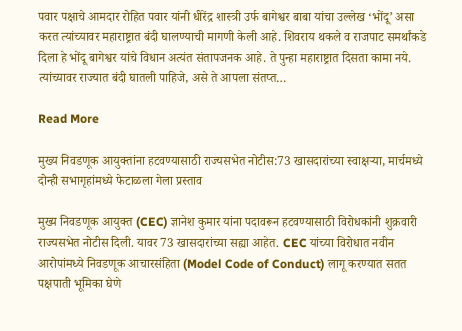पवार पक्षाचे आमदार रोहित पवार यांनी धीरेंद्र शास्त्री उर्फ बागेश्वर बाबा यांचा उल्लेख ‘भोंदू’ असा करत त्यांच्यावर महाराष्ट्रात बंदी घालण्याची मागणी केली आहे. शिवराय थकले व राजपाट समर्थांकडे दिला हे भोंदू बागेश्वर यांचे विधान अत्यंत संतापजनक आहे. ते पुन्हा महाराष्ट्रात दिसता कामा नये. त्यांच्यावर राज्यात बंदी घातली पाहिजे, असे ते आपला संतप्त…

Read More

मुख्य निवडणूक आयुक्तांना हटवण्यासाठी राज्यसभेत नोटीस:73 खासदारांच्या स्वाक्षऱ्या, मार्चमध्ये दोन्ही सभागृहांमध्ये फेटाळला गेला प्रस्ताव

मुख्य निवडणूक आयुक्त (CEC) ज्ञानेश कुमार यांना पदावरून हटवण्यासाठी विरोधकांनी शुक्रवारी राज्यसभेत नोटीस दिली. यावर 73 खासदारांच्या सह्या आहेत. CEC यांच्या विरोधात नवीन आरोपांमध्ये निवडणूक आचारसंहिता (Model Code of Conduct) लागू करण्यात सतत पक्षपाती भूमिका घेणे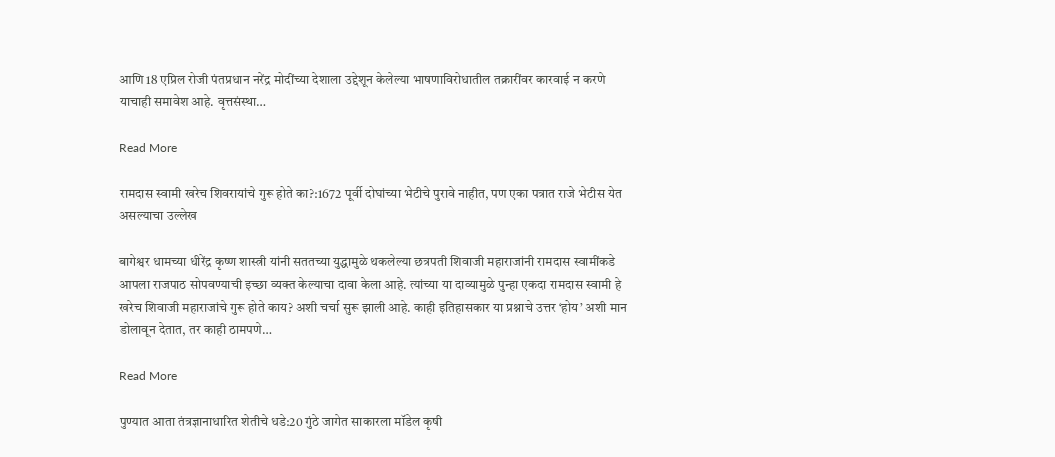आणि 18 एप्रिल रोजी पंतप्रधान नरेंद्र मोदींच्या देशाला उद्देशून केलेल्या भाषणाविरोधातील तक्रारींवर कारवाई न करणे याचाही समावेश आहे. वृत्तसंस्था…

Read More

रामदास स्वामी खरेच शिवरायांचे गुरू होते का?:1672 पूर्वी दोघांच्या भेटीचे पुरावे नाहीत, पण एका पत्रात राजे भेटीस येत असल्याचा उल्लेख

बागेश्वर धामच्या धीरेंद्र कृष्ण शास्त्री यांनी सततच्या युद्धामुळे थकलेल्या छत्रपती शिवाजी महाराजांनी रामदास स्वामींकडे आपला राजपाठ सोपवण्याची इच्छा व्यक्त केल्याचा दावा केला आहे. त्यांच्या या दाव्यामुळे पुन्हा एकदा रामदास स्वामी हे खरेच शिवाजी महाराजांचे गुरू होते काय? अशी चर्चा सुरू झाली आहे. काही इतिहासकार या प्रश्नाचे उत्तर ‘होय’ अशी मान डोलावून देतात, तर काही ठामपणे…

Read More

पुण्यात आता तंत्रज्ञानाधारित शेतीचे धडे:20 गुंठे जागेत साकारला मॉडेल कृषी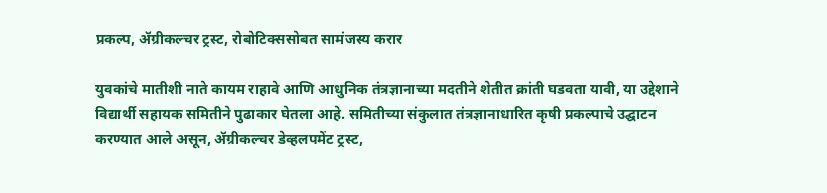प्रकल्प, ॲग्रीकल्चर ट्रस्ट, रोबोटिक्ससोबत सामंजस्य करार

युवकांचे मातीशी नाते कायम राहावे आणि आधुनिक तंत्रज्ञानाच्या मदतीने शेतीत क्रांती घडवता यावी, या उद्देशाने विद्यार्थी सहायक समितीने पुढाकार घेतला आहे. समितीच्या संकुलात तंत्रज्ञानाधारित कृषी प्रकल्पाचे उद्घाटन करण्यात आले असून, ॲग्रीकल्चर डेव्हलपमेंट ट्रस्ट,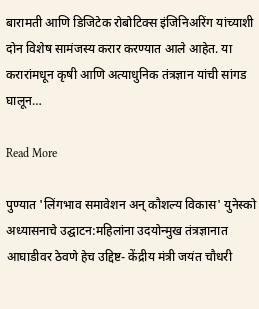बारामती आणि डिजिटेक रोबोटिक्स इंजिनिअरिंग यांच्याशी दोन विशेष सामंजस्य करार करण्यात आले आहेत. या करारांमधून कृषी आणि अत्याधुनिक तंत्रज्ञान यांची सांगड घालून…

Read More

पुण्यात 'लिंगभाव समावेशन अन् कौशल्य विकास' युनेस्को अध्यासनाचे उद्घाटन:महिलांना उदयोन्मुख तंत्रज्ञानात आघाडीवर ठेवणे हेच उद्दिष्ट- केंद्रीय मंत्री जयंत चौधरी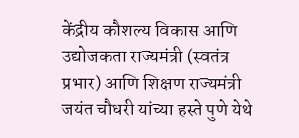केंद्रीय कौशल्य विकास आणि उद्योजकता राज्यमंत्री (स्वतंत्र प्रभार) आणि शिक्षण राज्यमंत्री जयंत चौधरी यांच्या हस्ते पुणे येथे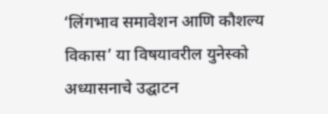‘लिंगभाव समावेशन आणि कौशल्य विकास’ या विषयावरील युनेस्को अध्यासनाचे उद्घाटन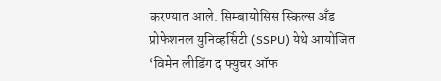करण्यात आले. सिम्बायोसिस स्किल्स अँड प्रोफेशनल युनिव्हर्सिटी (SSPU) येथे आयोजित ‘विमेन लीडिंग द फ्युचर ऑफ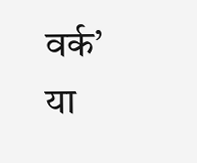वर्क’ या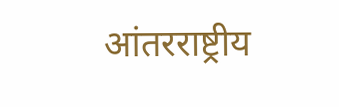आंतरराष्ट्रीय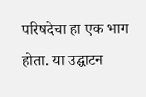परिषदेचा हा एक भाग होता. या उद्घाटन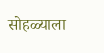सोहळ्याला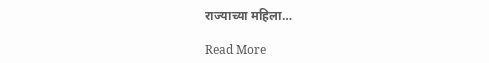राज्याच्या महिला…

Read More